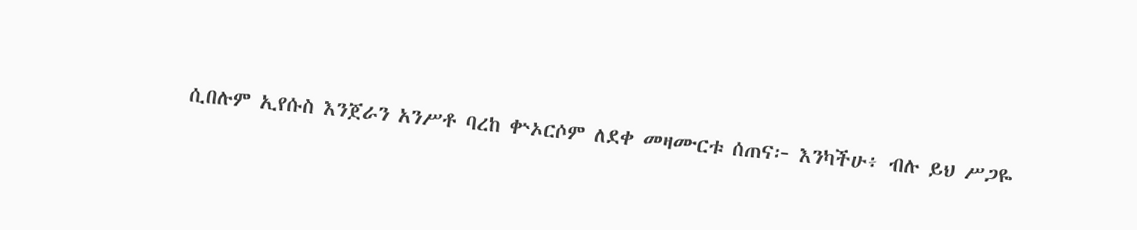ሲበሉም ኢየሱስ እንጀራን አንሥቶ ባረከ ቍኦርሶም ለደቀ መዛሙርቱ ሰጠና፦ እንካችሁ፥ ብሉ ይህ ሥጋዬ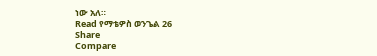ነው አለ።
Read የማቴዎስ ወንጌል 26
Share
Compare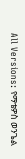All Versions: የማቴዎስ ወንጌል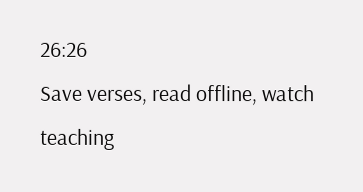26:26
Save verses, read offline, watch teaching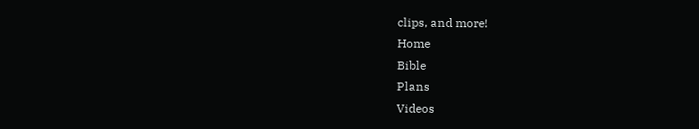clips, and more!
Home
Bible
Plans
Videos